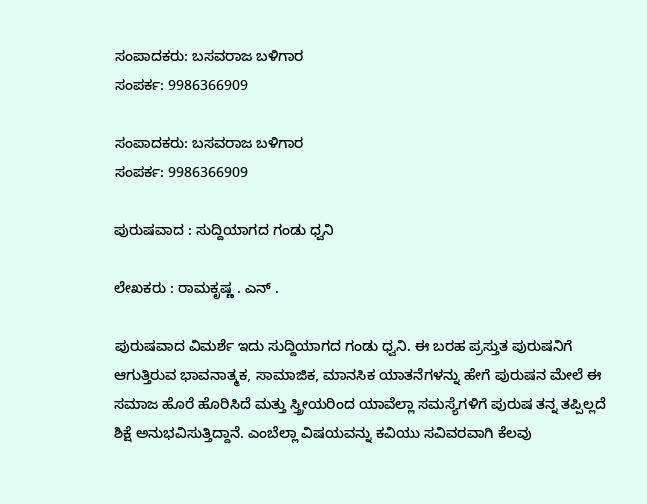ಸಂಪಾದಕರು: ಬಸವರಾಜ ಬಳಿಗಾರ
ಸಂಪರ್ಕ: 9986366909

ಸಂಪಾದಕರು: ಬಸವರಾಜ ಬಳಿಗಾರ
ಸಂಪರ್ಕ: 9986366909

ಪುರುಷವಾದ : ಸುದ್ದಿಯಾಗದ ಗಂಡು ಧ್ವನಿ

ಲೇಖಕರು : ರಾಮಕೃಷ್ಣ . ಎನ್ .

ಪುರುಷವಾದ ವಿಮರ್ಶೆ ಇದು ಸುದ್ದಿಯಾಗದ ಗಂಡು ಧ್ವನಿ. ಈ ಬರಹ ಪ್ರಸ್ತುತ ಪುರುಷನಿಗೆ ಆಗುತ್ತಿರುವ ಭಾವನಾತ್ಮಕ, ಸಾಮಾಜಿಕ, ಮಾನಸಿಕ ಯಾತನೆಗಳನ್ನು ಹೇಗೆ ಪುರುಷನ ಮೇಲೆ ಈ ಸಮಾಜ ಹೊರೆ ಹೊರಿಸಿದೆ ಮತ್ತು ಸ್ತ್ರೀಯರಿಂದ ಯಾವೆಲ್ಲಾ ಸಮಸ್ಯೆಗಳಿಗೆ ಪುರುಷ ತನ್ನ ತಪ್ಪಿಲ್ಲದೆ ಶಿಕ್ಷೆ ಅನುಭವಿಸುತ್ತಿದ್ದಾನೆ. ಎಂಬೆಲ್ಲಾ ವಿಷಯವನ್ನು ಕವಿಯು ಸವಿವರವಾಗಿ ಕೆಲವು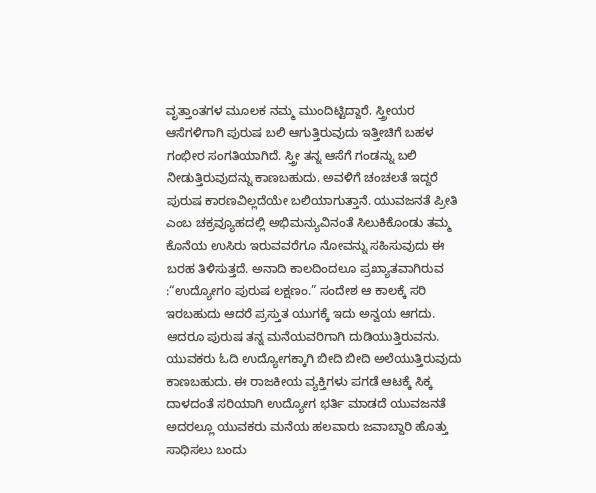ವೃತ್ತಾಂತಗಳ ಮೂಲಕ ನಮ್ಮ ಮುಂದಿಟ್ಟಿದ್ದಾರೆ. ಸ್ತ್ರೀಯರ ಆಸೆಗಳಿಗಾಗಿ ಪುರುಷ ಬಲಿ ಆಗುತ್ತಿರುವುದು ಇತ್ತೀಚಿಗೆ ಬಹಳ ಗಂಭೀರ ಸಂಗತಿಯಾಗಿದೆ. ಸ್ತ್ರೀ ತನ್ನ ಆಸೆಗೆ ಗಂಡನ್ನು ಬಲಿ ನೀಡುತ್ತಿರುವುದನ್ನು ಕಾಣಬಹುದು. ಅವಳಿಗೆ ಚಂಚಲತೆ ಇದ್ದರೆ ಪುರುಷ ಕಾರಣವಿಲ್ಲದೆಯೇ ಬಲಿಯಾಗುತ್ತಾನೆ. ಯುವಜನತೆ ಪ್ರೀತಿ ಎಂಬ ಚಕ್ರವ್ಯೂಹದಲ್ಲಿ ಅಭಿಮನ್ಯುವಿನಂತೆ ಸಿಲುಕಿಕೊಂಡು ತಮ್ಮ ಕೊನೆಯ ಉಸಿರು ಇರುವವರೆಗೂ ನೋವನ್ನು ಸಹಿಸುವುದು ಈ ಬರಹ ತಿಳಿಸುತ್ತದೆ. ಅನಾದಿ ಕಾಲದಿಂದಲೂ ಪ್ರಖ್ಯಾತವಾಗಿರುವ :“ಉದ್ಯೋಗo ಪುರುಷ ಲಕ್ಷಣಂ.” ಸಂದೇಶ ಆ ಕಾಲಕ್ಕೆ ಸರಿ ಇರಬಹುದು ಆದರೆ ಪ್ರಸ್ತುತ ಯುಗಕ್ಕೆ ಇದು ಅನ್ವಯ ಆಗದು. ಆದರೂ ಪುರುಷ ತನ್ನ ಮನೆಯವರಿಗಾಗಿ ದುಡಿಯುತ್ತಿರುವನು. ಯುವಕರು ಓದಿ ಉದ್ಯೋಗಕ್ಕಾಗಿ ಬೀದಿ ಬೀದಿ ಅಲೆಯುತ್ತಿರುವುದು ಕಾಣಬಹುದು. ಈ ರಾಜಕೀಯ ವ್ಯಕ್ತಿಗಳು ಪಗಡೆ ಆಟಕ್ಕೆ ಸಿಕ್ಕ ದಾಳದಂತೆ ಸರಿಯಾಗಿ ಉದ್ಯೋಗ ಭರ್ತಿ ಮಾಡದೆ ಯುವಜನತೆ ಅದರಲ್ಲೂ ಯುವಕರು ಮನೆಯ ಹಲವಾರು ಜವಾಬ್ದಾರಿ ಹೊತ್ತು ಸಾಧಿಸಲು ಬಂದು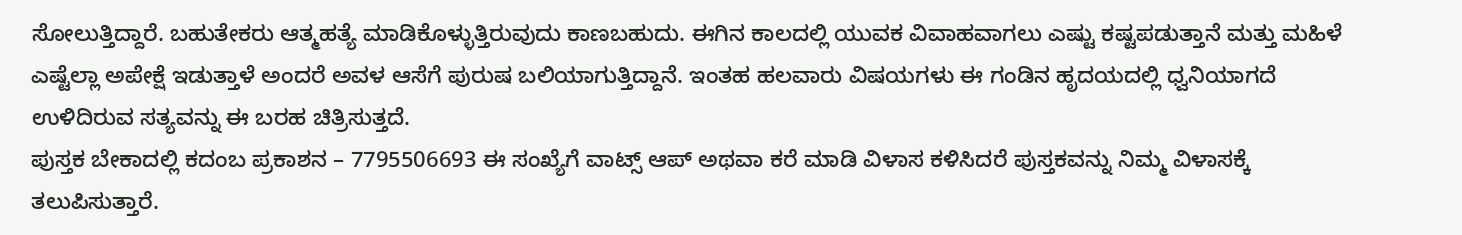ಸೋಲುತ್ತಿದ್ದಾರೆ. ಬಹುತೇಕರು ಆತ್ಮಹತ್ಯೆ ಮಾಡಿಕೊಳ್ಳುತ್ತಿರುವುದು ಕಾಣಬಹುದು. ಈಗಿನ ಕಾಲದಲ್ಲಿ ಯುವಕ ವಿವಾಹವಾಗಲು ಎಷ್ಟು ಕಷ್ಟಪಡುತ್ತಾನೆ ಮತ್ತು ಮಹಿಳೆ ಎಷ್ಟೆಲ್ಲಾ ಅಪೇಕ್ಷೆ ಇಡುತ್ತಾಳೆ ಅಂದರೆ ಅವಳ ಆಸೆಗೆ ಪುರುಷ ಬಲಿಯಾಗುತ್ತಿದ್ದಾನೆ. ಇಂತಹ ಹಲವಾರು ವಿಷಯಗಳು ಈ ಗಂಡಿನ ಹೃದಯದಲ್ಲಿ ಧ್ವನಿಯಾಗದೆ ಉಳಿದಿರುವ ಸತ್ಯವನ್ನು ಈ ಬರಹ ಚಿತ್ರಿಸುತ್ತದೆ.
ಪುಸ್ತಕ ಬೇಕಾದಲ್ಲಿ ಕದಂಬ ಪ್ರಕಾಶನ – 7795506693 ಈ ಸಂಖ್ಯೆಗೆ ವಾಟ್ಸ್ ಆಪ್ ಅಥವಾ ಕರೆ ಮಾಡಿ ವಿಳಾಸ ಕಳಿಸಿದರೆ ಪುಸ್ತಕವನ್ನು ನಿಮ್ಮ ವಿಳಾಸಕ್ಕೆ ತಲುಪಿಸುತ್ತಾರೆ.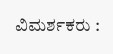ವಿಮರ್ಶಕರು :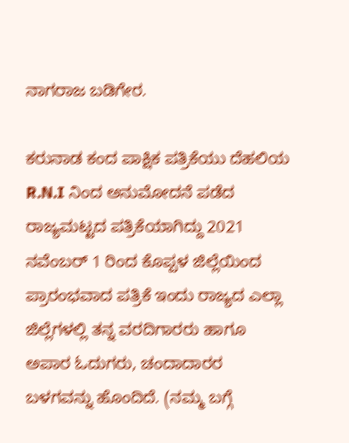ನಾಗರಾಜ ಬಡಿಗೇರ.

ಕರುನಾಡ ಕಂದ ಪಾಕ್ಷಿಕ ಪತ್ರಿಕೆಯು ದೆಹಲಿಯ R.N.I ನಿಂದ ಅನುಮೋದನೆ ಪಡೆದ ರಾಜ್ಯಮಟ್ಟದ ಪತ್ರಿಕೆಯಾಗಿದ್ದು 2021 ನವೆಂಬರ್ 1 ರಿಂದ ಕೊಪ್ಪಳ ಜಿಲ್ಲೆಯಿಂದ ಪ್ರಾರಂಭವಾದ ಪತ್ರಿಕೆ ಇಂದು ರಾಜ್ಯದ ಎಲ್ಲಾ ಜಿಲ್ಲೆಗಳಲ್ಲಿ ತನ್ನ ವರದಿಗಾರರು ಹಾಗೂ ಅಪಾರ ಓದುಗರು, ಚಂದಾದಾರರ ಬಳಗವನ್ನು ಹೊಂದಿದೆ. (ನಮ್ಮ ಬಗ್ಗೆ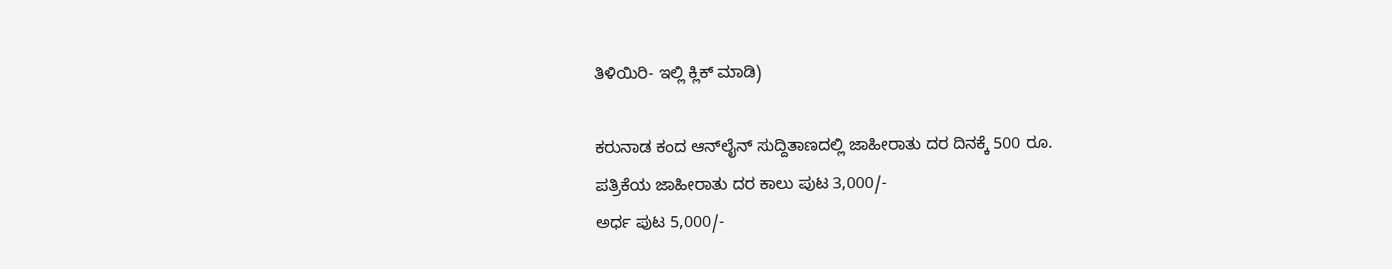ತಿಳಿಯಿರಿ- ಇಲ್ಲಿ ಕ್ಲಿಕ್‌ ಮಾಡಿ)

ಕರುನಾಡ ಕಂದ ಆನ್‌ಲೈನ್‌ ಸುದ್ದಿತಾಣದಲ್ಲಿ ಜಾಹೀರಾತು ದರ ದಿನಕ್ಕೆ 500 ರೂ.
ಪತ್ರಿಕೆಯ ಜಾಹೀರಾತು ದರ ಕಾಲು ಪುಟ 3,000/-
ಅರ್ಧ ಪುಟ 5,000/-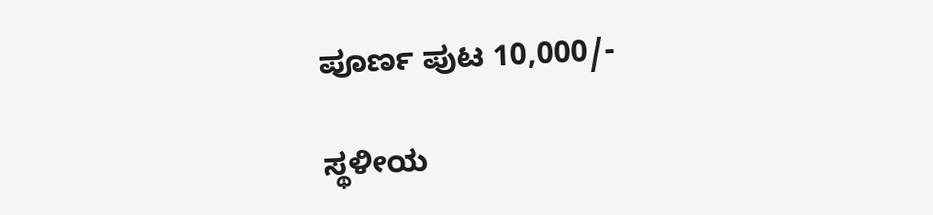ಪೂರ್ಣ ಪುಟ 10,000/-

ಸ್ಥಳೀಯ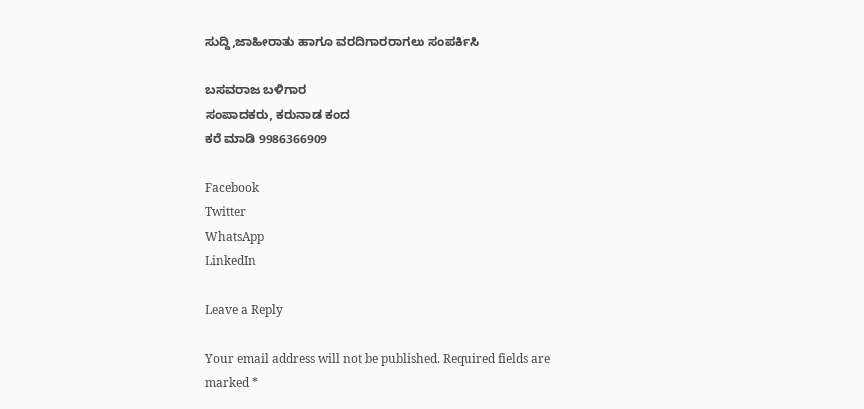ಸುದ್ದಿ,ಜಾಹೀರಾತು ಹಾಗೂ ವರದಿಗಾರರಾಗಲು ಸಂಪರ್ಕಿಸಿ

ಬಸವರಾಜ ಬಳಿಗಾರ
ಸಂಪಾದಕರು, ಕರುನಾಡ ಕಂದ
ಕರೆ ಮಾಡಿ 9986366909

Facebook
Twitter
WhatsApp
LinkedIn

Leave a Reply

Your email address will not be published. Required fields are marked *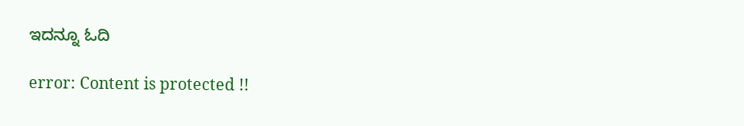ಇದನ್ನೂ ಓದಿ

error: Content is protected !!